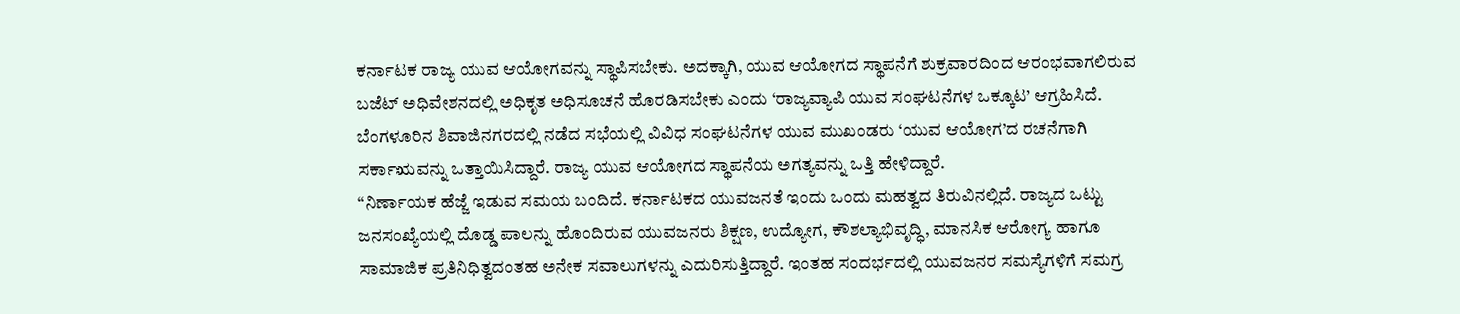ಕರ್ನಾಟಕ ರಾಜ್ಯ ಯುವ ಆಯೋಗವನ್ನು ಸ್ಥಾಪಿಸಬೇಕು. ಅದಕ್ಕಾಗಿ, ಯುವ ಆಯೋಗದ ಸ್ಥಾಪನೆಗೆ ಶುಕ್ರವಾರದಿಂದ ಆರಂಭವಾಗಲಿರುವ ಬಜೆಟ್ ಅಧಿವೇಶನದಲ್ಲಿ ಅಧಿಕೃತ ಅಧಿಸೂಚನೆ ಹೊರಡಿಸಬೇಕು ಎಂದು ‘ರಾಜ್ಯವ್ಯಾಪಿ ಯುವ ಸಂಘಟನೆಗಳ ಒಕ್ಕೂಟ’ ಆಗ್ರಹಿಸಿದೆ.
ಬೆಂಗಳೂರಿನ ಶಿವಾಜಿನಗರದಲ್ಲಿ ನಡೆದ ಸಭೆಯಲ್ಲಿ ವಿವಿಧ ಸಂಘಟನೆಗಳ ಯುವ ಮುಖಂಡರು ‘ಯುವ ಆಯೋಗ’ದ ರಚನೆಗಾಗಿ ಸರ್ಕಾಋವನ್ನು ಒತ್ತಾಯಿಸಿದ್ದಾರೆ. ರಾಜ್ಯ ಯುವ ಆಯೋಗದ ಸ್ಥಾಪನೆಯ ಅಗತ್ಯವನ್ನು ಒತ್ತಿ ಹೇಳಿದ್ದಾರೆ.
“ನಿರ್ಣಾಯಕ ಹೆಜ್ಜೆ ಇಡುವ ಸಮಯ ಬಂದಿದೆ. ಕರ್ನಾಟಕದ ಯುವಜನತೆ ಇಂದು ಒಂದು ಮಹತ್ವದ ತಿರುವಿನಲ್ಲಿದೆ. ರಾಜ್ಯದ ಒಟ್ಟು ಜನಸಂಖ್ಯೆಯಲ್ಲಿ ದೊಡ್ಡ ಪಾಲನ್ನು ಹೊಂದಿರುವ ಯುವಜನರು ಶಿಕ್ಷಣ, ಉದ್ಯೋಗ, ಕೌಶಲ್ಯಾಭಿವೃದ್ಧಿ, ಮಾನಸಿಕ ಆರೋಗ್ಯ ಹಾಗೂ ಸಾಮಾಜಿಕ ಪ್ರತಿನಿಧಿತ್ವದಂತಹ ಅನೇಕ ಸವಾಲುಗಳನ್ನು ಎದುರಿಸುತ್ತಿದ್ದಾರೆ. ಇಂತಹ ಸಂದರ್ಭದಲ್ಲಿ ಯುವಜನರ ಸಮಸ್ಯೆಗಳಿಗೆ ಸಮಗ್ರ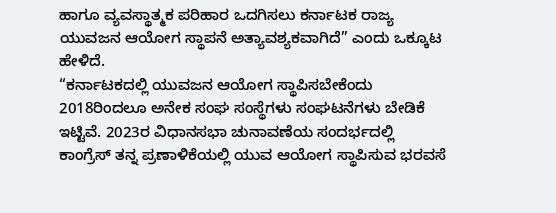ಹಾಗೂ ವ್ಯವಸ್ಥಾತ್ಮಕ ಪರಿಹಾರ ಒದಗಿಸಲು ಕರ್ನಾಟಕ ರಾಜ್ಯ ಯುವಜನ ಆಯೋಗ ಸ್ಥಾಪನೆ ಅತ್ಯಾವಶ್ಯಕವಾಗಿದೆ” ಎಂದು ಒಕ್ಕೂಟ ಹೇಳಿದೆ.
“ಕರ್ನಾಟಕದಲ್ಲಿ ಯುವಜನ ಆಯೋಗ ಸ್ಥಾಪಿಸಬೇಕೆಂದು 2018ರಿಂದಲೂ ಅನೇಕ ಸಂಘ ಸಂಸ್ಥೆಗಳು ಸಂಘಟನೆಗಳು ಬೇಡಿಕೆ ಇಟ್ಟಿವೆ. 2023ರ ವಿಧಾನಸಭಾ ಚುನಾವಣೆಯ ಸಂದರ್ಭದಲ್ಲಿ ಕಾಂಗ್ರೆಸ್ ತನ್ನ ಪ್ರಣಾಳಿಕೆಯಲ್ಲಿ ಯುವ ಆಯೋಗ ಸ್ಥಾಪಿಸುವ ಭರವಸೆ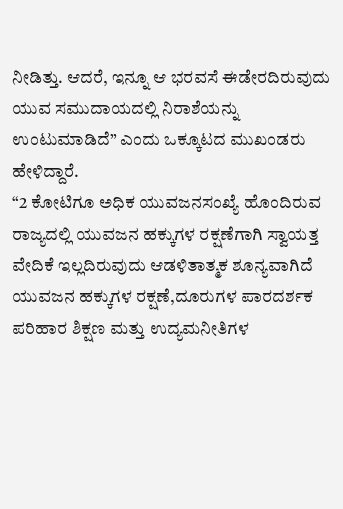ನೀಡಿತ್ತು. ಆದರೆ, ಇನ್ನೂ ಆ ಭರವಸೆ ಈಡೇರದಿರುವುದು ಯುವ ಸಮುದಾಯದಲ್ಲಿ ನಿರಾಶೆಯನ್ನು ಉಂಟುಮಾಡಿದೆ” ಎಂದು ಒಕ್ಕೂಟದ ಮುಖಂಡರು ಹೇಳಿದ್ದಾರೆ.
“2 ಕೋಟಿಗೂ ಅಧಿಕ ಯುವಜನಸಂಖ್ಯೆ ಹೊಂದಿರುವ ರಾಜ್ಯದಲ್ಲಿ ಯುವಜನ ಹಕ್ಕುಗಳ ರಕ್ಷಣೆಗಾಗಿ ಸ್ವಾಯತ್ತ ವೇದಿಕೆ ಇಲ್ಲದಿರುವುದು ಆಡಳಿತಾತ್ಮಕ ಶೂನ್ಯವಾಗಿದೆ ಯುವಜನ ಹಕ್ಕುಗಳ ರಕ್ಷಣೆ,ದೂರುಗಳ ಪಾರದರ್ಶಕ ಪರಿಹಾರ ಶಿಕ್ಷಣ ಮತ್ತು ಉದ್ಯಮನೀತಿಗಳ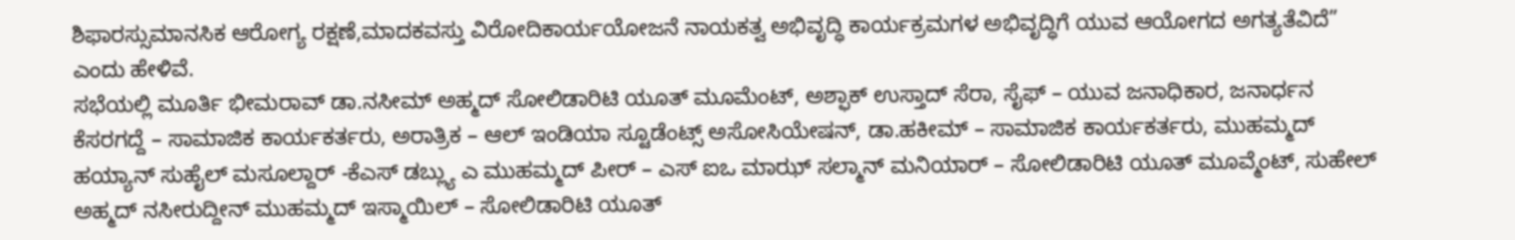ಶಿಫಾರಸ್ಸುಮಾನಸಿಕ ಆರೋಗ್ಯ ರಕ್ಷಣೆ,ಮಾದಕವಸ್ತು ವಿರೋದಿಕಾರ್ಯಯೋಜನೆ ನಾಯಕತ್ವ ಅಭಿವೃದ್ಧಿ ಕಾರ್ಯಕ್ರಮಗಳ ಅಭಿವೃದ್ಧಿಗೆ ಯುವ ಆಯೋಗದ ಅಗತ್ಯತೆವಿದೆ” ಎಂದು ಹೇಳಿವೆ.
ಸಭೆಯಲ್ಲಿ ಮೂರ್ತಿ ಭೀಮರಾವ್ ಡಾ.ನಸೀಮ್ ಅಹ್ಮದ್ ಸೋಲಿಡಾರಿಟಿ ಯೂತ್ ಮೂಮೆಂಟ್, ಅಶ್ಫಾಕ್ ಉಸ್ತಾದ್ ಸೆರಾ, ಸೈಫ್ – ಯುವ ಜನಾಧಿಕಾರ, ಜನಾರ್ಧನ ಕೆಸರಗದ್ದೆ – ಸಾಮಾಜಿಕ ಕಾರ್ಯಕರ್ತರು, ಅರಾತ್ರಿಕ – ಆಲ್ ಇಂಡಿಯಾ ಸ್ಟೂಡೆಂಟ್ಸ್ ಅಸೋಸಿಯೇಷನ್, ಡಾ.ಹಕೀಮ್ – ಸಾಮಾಜಿಕ ಕಾರ್ಯಕರ್ತರು, ಮುಹಮ್ಮದ್ ಹಯ್ಯಾನ್ ಸುಹೈಲ್ ಮಸೂಲ್ದಾರ್ -ಕೆಎಸ್ ಡಬ್ಲ್ಯು ಎ ಮುಹಮ್ಮದ್ ಪೀರ್ – ಎಸ್ ಐಒ ಮಾಝ್ ಸಲ್ಮಾನ್ ಮನಿಯಾರ್ – ಸೋಲಿಡಾರಿಟಿ ಯೂತ್ ಮೂವ್ಮೆಂಟ್, ಸುಹೇಲ್ ಅಹ್ಮದ್ ನಸೀರುದ್ದೀನ್ ಮುಹಮ್ಮದ್ ಇಸ್ಮಾಯಿಲ್ – ಸೋಲಿಡಾರಿಟಿ ಯೂತ್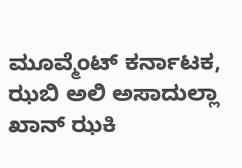ಮೂವ್ಮೆಂಟ್ ಕರ್ನಾಟಕ, ಝಬಿ ಅಲಿ ಅಸಾದುಲ್ಲಾ ಖಾನ್ ಝಕಿ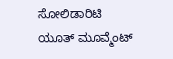ಸೋಲಿಡಾರಿಟಿ ಯೂತ್ ಮೂವ್ಮೆಂಟ್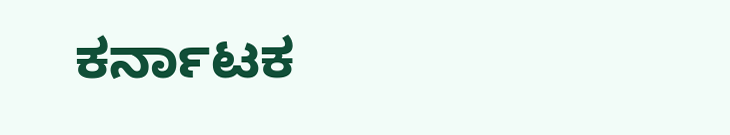ಕರ್ನಾಟಕ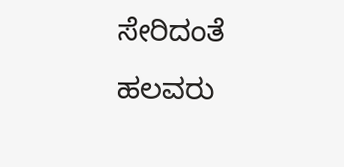ಸೇರಿದಂತೆ ಹಲವರು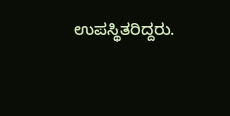ಉಪಸ್ಥಿತರಿದ್ದರು.